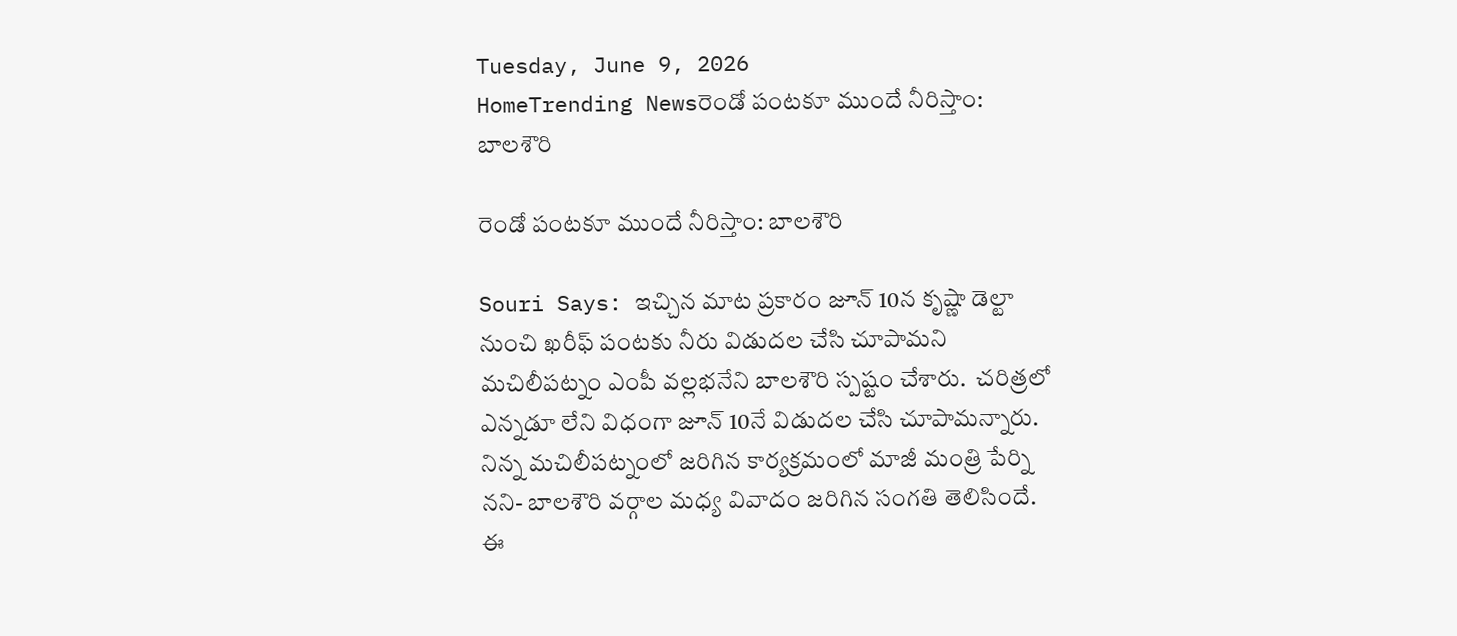Tuesday, June 9, 2026
HomeTrending Newsరెండో పంటకూ ముందే నీరిస్తాం: బాలశౌరి

రెండో పంటకూ ముందే నీరిస్తాం: బాలశౌరి

Souri Says: ఇచ్చిన మాట ప్రకారం జూన్ 10న కృష్ణా డెల్టా నుంచి ఖరీఫ్ పంటకు నీరు విడుదల చేసి చూపామని మచిలీపట్నం ఎంపీ వల్లభనేని బాలశౌరి స్పష్టం చేశారు.  చరిత్రలో ఎన్నడూ లేని విధంగా జూన్ 10నే విడుదల చేసి చూపామన్నారు. నిన్న మచిలీపట్నంలో జరిగిన కార్యక్రమంలో మాజీ మంత్రి పేర్ని నని- బాలశౌరి వర్గాల మధ్య వివాదం జరిగిన సంగతి తెలిసిందే. ఈ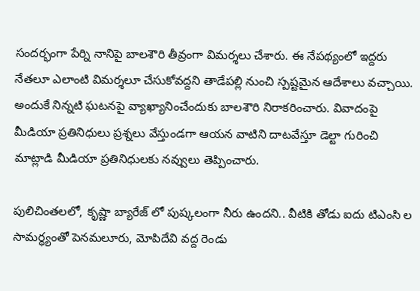సందర్భంగా పేర్ని నానిపై బాలశౌరి తీవ్రంగా విమర్శలు చేశారు. ఈ నేపథ్యంలో ఇద్దరు నేతలూ ఎలాంటి విమర్శలూ చేసుకోవద్దని తాడేపల్లి నుంచి స్పష్టమైన ఆదేశాలు వచ్చాయి. అందుకే నిన్నటి ఘటనపై వ్యాఖ్యానించేందుకు బాలశౌరి నిరాకరించారు. వివాదంపై మీడియా ప్రతినిధులు ప్రశ్నలు వేస్తుండగా ఆయన వాటిని దాటవేస్తూ డెల్టా గురించి మాట్లాడి మీడియా ప్రతినిధులకు నవ్వులు తెప్పించారు.

పులిచింతలలో, కృష్ణా బ్యారేజ్ లో పుష్కలంగా నీరు ఉందని.. వీటికి తోడు ఐదు టిఎంసి ల సామర్ధ్యంతో పెనమలూరు, మోపిదేవి వద్ద రెండు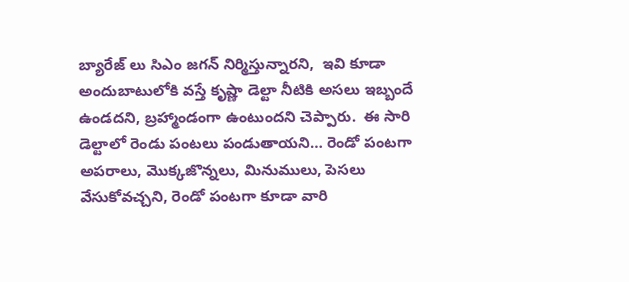బ్యారేజ్ లు సిఎం జగన్ నిర్మిస్తున్నారని,  ఇవి కూడా అందుబాటులోకి వస్తే కృష్ణా డెల్టా నీటికి అసలు ఇబ్బందే ఉండదని, బ్రహ్మాండంగా ఉంటుందని చెప్పారు.  ఈ సారి డెల్టాలో రెండు పంటలు పండుతాయని… రెండో పంటగా అపరాలు, మొక్కజొన్నలు, మినుములు, పెసలు వేసుకోవచ్చని, రెండో పంటగా కూడా వారి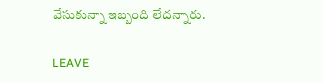వేసుకున్నా ఇబ్బంది లేదన్నారు.

LEAVE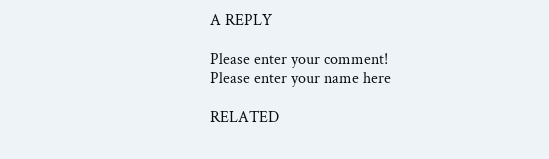A REPLY

Please enter your comment!
Please enter your name here

RELATED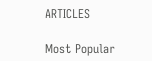ARTICLES

Most Popular